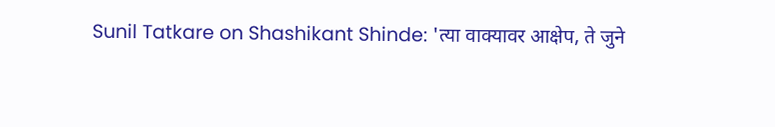Sunil Tatkare on Shashikant Shinde: 'त्या वाक्यावर आक्षेप, ते जुने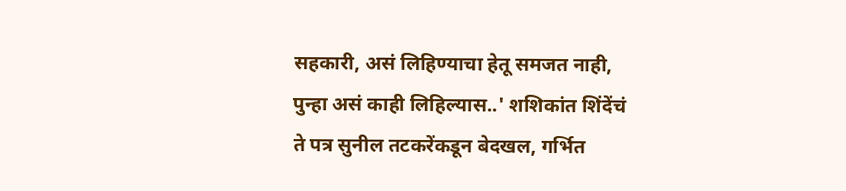सहकारी, असं लिहिण्याचा हेतू समजत नाही, पुन्हा असं काही लिहिल्यास..' शशिकांत शिंदेंचं ते पत्र सुनील तटकरेंकडून बेदखल, गर्भित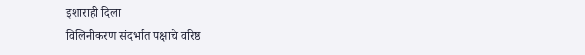इशाराही दिला
विलिनीकरण संदर्भात पक्षाचे वरिष्ठ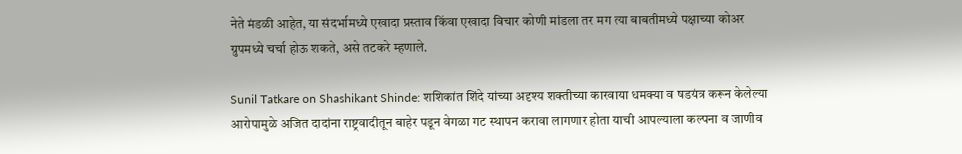नेते मंडळी आहेत, या संदर्भामध्ये एखादा प्रस्ताव किंवा एखादा विचार कोणी मांडला तर मग त्या बाबतीमध्ये पक्षाच्या कोअर ग्रुपमध्ये चर्चा होऊ शकते, असे तटकरे म्हणाले.

Sunil Tatkare on Shashikant Shinde: शशिकांत शिंदे यांच्या अदृश्य शक्तीच्या कारवाया धमक्या व षडयंत्र करून केलेल्या आरोपामुळे अजित दादांना राष्ट्रवादीतून बाहेर पडून वेगळा गट स्थापन करावा लागणार होता याची आपल्याला कल्पना व जाणीव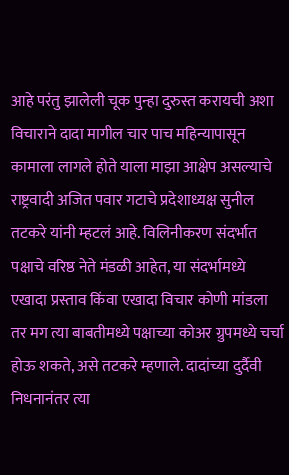आहे परंतु झालेली चूक पुन्हा दुरुस्त करायची अशा विचाराने दादा मागील चार पाच महिन्यापासून कामाला लागले होते याला माझा आक्षेप असल्याचे राष्ट्रवादी अजित पवार गटाचे प्रदेशाध्यक्ष सुनील तटकरे यांनी म्हटलं आहे. विलिनीकरण संदर्भात पक्षाचे वरिष्ठ नेते मंडळी आहेत, या संदर्भामध्ये एखादा प्रस्ताव किंवा एखादा विचार कोणी मांडला तर मग त्या बाबतीमध्ये पक्षाच्या कोअर ग्रुपमध्ये चर्चा होऊ शकते, असे तटकरे म्हणाले. दादांच्या दुर्दैवी निधनानंतर त्या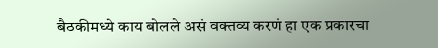बैठकीमध्ये काय बोलले असं वक्तव्य करणं हा एक प्रकारचा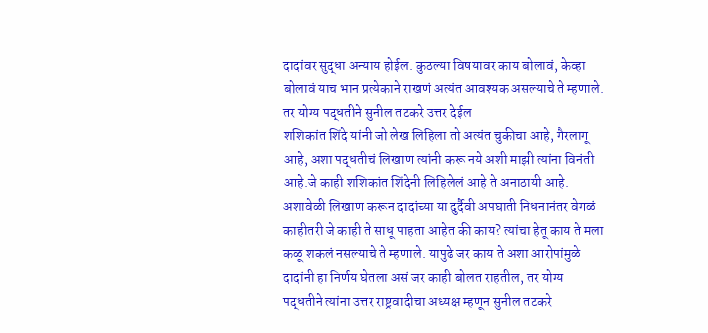दादांवर सुद्धा अन्याय होईल. कुठल्या विषयावर काय बोलावं, केव्हा बोलावं याच भान प्रत्येकाने राखणं अत्यंत आवश्यक असल्याचे ते म्हणाले.
तर योग्य पद्धतीने सुनील तटकरे उत्तर देईल
शशिकांत शिंदे यांनी जो लेख लिहिला तो अत्यंत चुकीचा आहे, गैरलागू आहे, अशा पद्धतीचं लिखाण त्यांनी करू नये अशी माझी त्यांना विनंती आहे.जे काही शशिकांत शिंदेनी लिहिलेलं आहे ते अनाठायी आहे. अशावेळी लिखाण करून दादांच्या या दुर्दैवी अपघाती निधनानंतर वेगळं काहीतरी जे काही ते साधू पाहता आहेत की काय? त्यांचा हेतू काय ते मला कळू शकलं नसल्याचे ते म्हणाले. यापुढे जर काय ते अशा आरोपांमुळे दादांनी हा निर्णय घेतला असं जर काही बोलत राहतील, तर योग्य पद्धतीने त्यांना उत्तर राष्ट्रवादीचा अध्यक्ष म्हणून सुनील तटकरे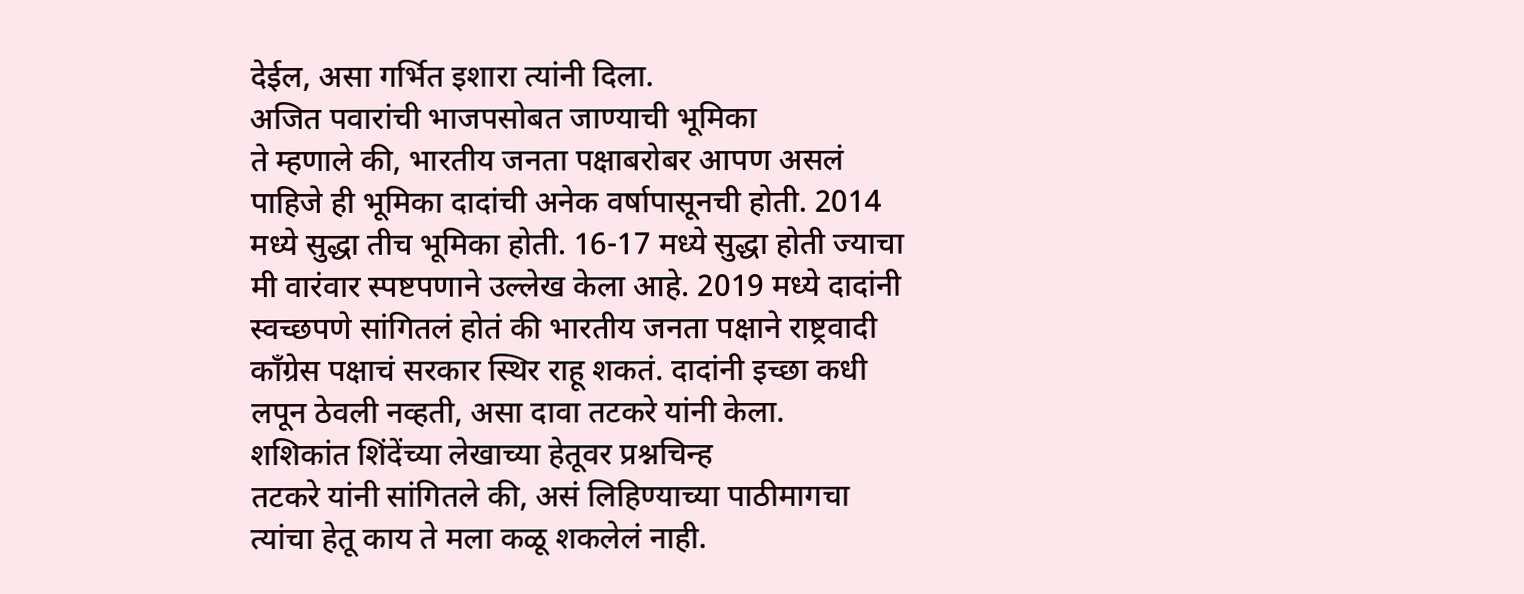देईल, असा गर्भित इशारा त्यांनी दिला.
अजित पवारांची भाजपसोबत जाण्याची भूमिका
ते म्हणाले की, भारतीय जनता पक्षाबरोबर आपण असलं पाहिजे ही भूमिका दादांची अनेक वर्षापासूनची होती. 2014 मध्ये सुद्धा तीच भूमिका होती. 16-17 मध्ये सुद्धा होती ज्याचा मी वारंवार स्पष्टपणाने उल्लेख केला आहे. 2019 मध्ये दादांनी स्वच्छपणे सांगितलं होतं की भारतीय जनता पक्षाने राष्ट्रवादी काँग्रेस पक्षाचं सरकार स्थिर राहू शकतं. दादांनी इच्छा कधी लपून ठेवली नव्हती, असा दावा तटकरे यांनी केला.
शशिकांत शिंदेंच्या लेखाच्या हेतूवर प्रश्नचिन्ह
तटकरे यांनी सांगितले की, असं लिहिण्याच्या पाठीमागचा त्यांचा हेतू काय ते मला कळू शकलेलं नाही.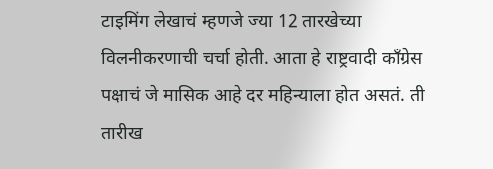टाइमिंग लेखाचं म्हणजे ज्या 12 तारखेच्या विलनीकरणाची चर्चा होती. आता हे राष्ट्रवादी काँग्रेस पक्षाचं जे मासिक आहे दर महिन्याला होत असतं. ती तारीख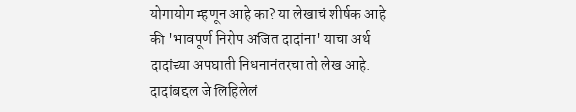योगायोग म्हणून आहे का? या लेखाचं शीर्षक आहे की 'भावपूर्ण निरोप अजित दादांना' याचा अर्थ दादांच्या अपघाती निधनानंतरचा तो लेख आहे. दादांबद्दल जे लिहिलेलं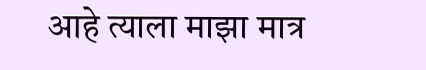आहे त्याला माझा मात्र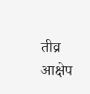तीव्र आक्षेप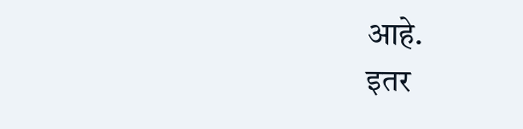आहे.
इतर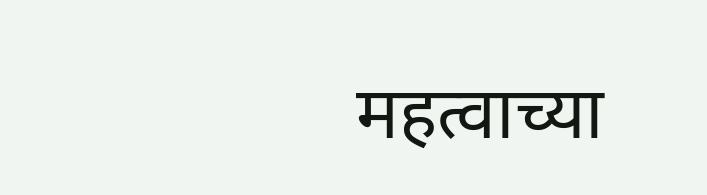महत्वाच्या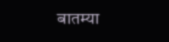बातम्या